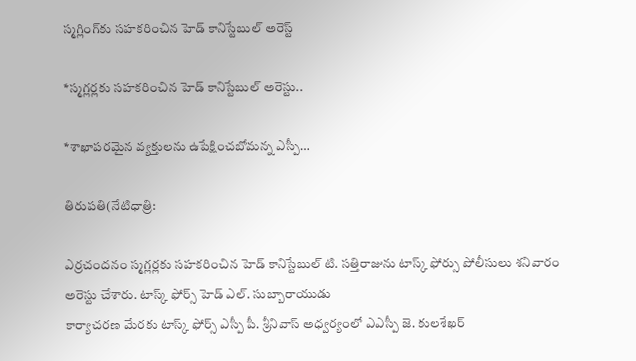స్మగ్లింగ్‌కు సహకరించిన హెడ్ కానిస్టేబుల్ అరెస్ట్

*స్మగ్లర్లకు సహకరించిన హెడ్ కానిస్టేబుల్ అరెస్టు..

*శాఖాపరమైన వ్యక్తులను ఉపేక్షించబోమన్న ఎస్పీ…

తిరుపతి(నేటిధాత్రి:

ఎర్రచందనం స్మగ్లర్లకు సహకరించిన హెడ్ కానిస్టేబుల్ టి. సత్తిరాజును టాస్క్ ఫోర్సు పోలీసులు శనివారం అరెస్టు చేశారు. టాస్క్ ఫోర్స్ హెడ్ ఎల్. సుబ్బారాయుడు
కార్యాచరణ మేరకు టాస్క్ ఫోర్స్ ఎస్పీ పీ. శ్రీనివాస్ అధ్వర్యంలో ఎఎస్పీ జె. కులశేఖర్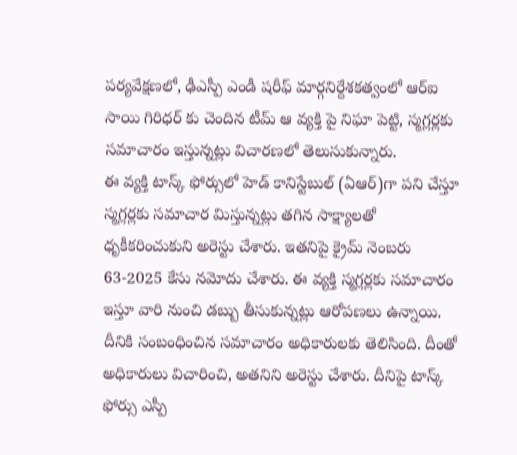పర్యవేక్షణలో, ఢీఎస్పీ ఎండీ షరీఫ్ మార్గనిర్దేశకత్వంలో ఆర్ఐ సాయి గిరిధర్ కు చెందిన టీమ్ ఆ వ్యక్తి పై నిఘా పెట్టి, స్మగ్లర్లకు సమాచారం ఇస్తున్నట్లు విచారణలో తెలుసుకున్నారు.
ఈ వ్యక్తి టాస్క్ ఫోర్సులో హెడ్ కానిస్టేబుల్ (ఏఆర్)గా పని చేస్తూ స్మగ్లర్లకు సమాచార మిస్తున్నట్లు తగిన సాక్ష్యాలతో ధృకీకరించుకుని అరెస్టు చేశారు. ఇతనిపై క్రైమ్ నెంబరు 63-2025 కేసు నమోదు చేశారు. ఈ వ్యక్తి స్మగ్లర్లకు సమాచారం ఇస్తూ వారి నుంచి డబ్బు తీసుకున్నట్లు ఆరోపణలు ఉన్నాయి. దీనికి సంబంధించిన సమాచారం అధికారులకు తెలిసింది. దీంతో అధికారులు విచారించి, అతనిని అరెస్టు చేశారు. దీనిపై టాస్క్ ఫోర్సు ఎస్పీ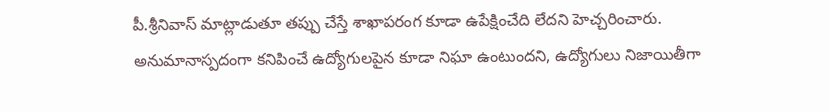పీ.శ్రీనివాస్ మాట్లాడుతూ తప్పు చేస్తే శాఖాపరంగ కూడా ఉపేక్షించేది లేదని హెచ్చరించారు. అనుమానాస్పదంగా కనిపించే ఉద్యోగులపైన కూడా నిఘా ఉంటుందని, ఉద్యోగులు నిజాయితీగా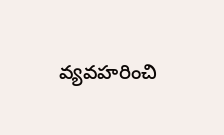వ్యవహరించి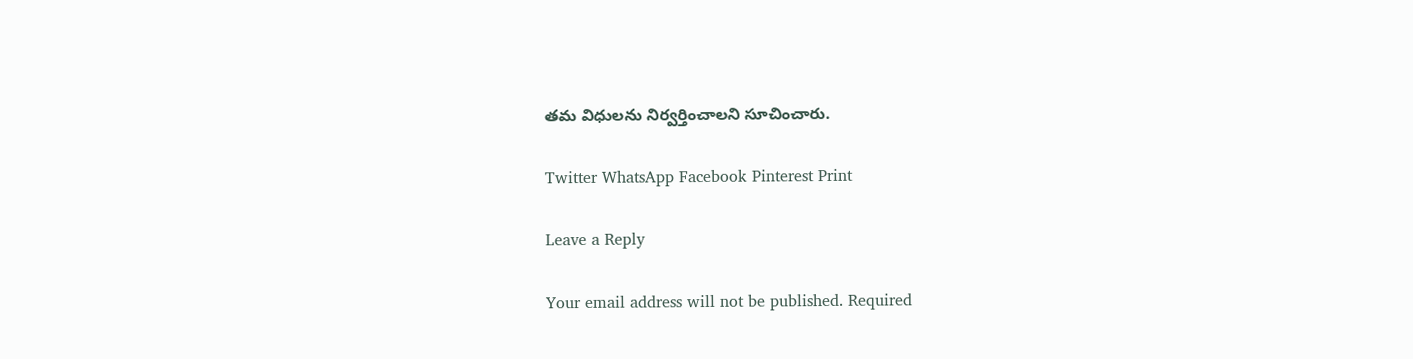తమ విధులను నిర్వర్తించాలని సూచించారు.

Twitter WhatsApp Facebook Pinterest Print

Leave a Reply

Your email address will not be published. Required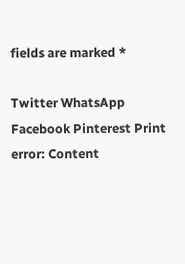fields are marked *

Twitter WhatsApp Facebook Pinterest Print
error: Content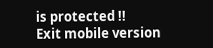is protected !!
Exit mobile version